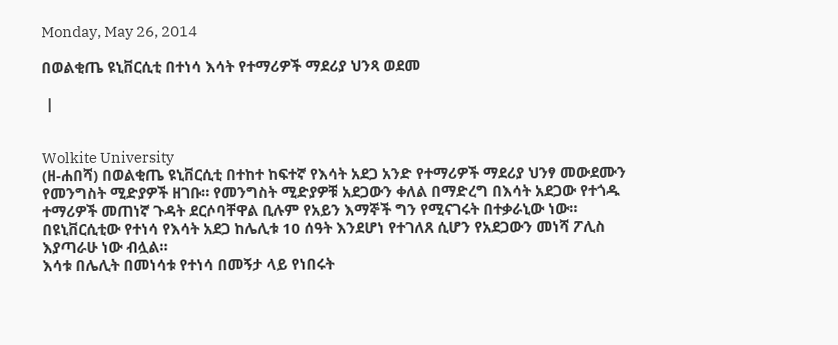Monday, May 26, 2014

በወልቂጤ ዩኒቨርሲቲ በተነሳ እሳት የተማሪዎች ማደሪያ ህንጻ ወደመ

 |


Wolkite University
(ዘ-ሐበሻ) በወልቂጤ ዩኒቨርሲቲ በተከተ ከፍተኛ የእሳት አደጋ አንድ የተማሪዎች ማደሪያ ህንፃ መውደሙን የመንግስት ሚድያዎች ዘገቡ። የመንግስት ሚድያዎቹ አደጋውን ቀለል በማድረግ በእሳት አደጋው የተጎዱ ተማሪዎች መጠነኛ ጉዳት ደርሶባቸዋል ቢሉም የአይን እማኞች ግን የሚናገሩት በተቃራኒው ነው።
በዩኒቨርሲቲው የተነሳ የእሳት አደጋ ከሌሊቱ 10 ሰዓት እንደሆነ የተገለጸ ሲሆን የአደጋውን መነሻ ፖሊስ እያጣራሁ ነው ብሏል።
እሳቱ በሌሊት በመነሳቱ የተነሳ በመኝታ ላይ የነበሩት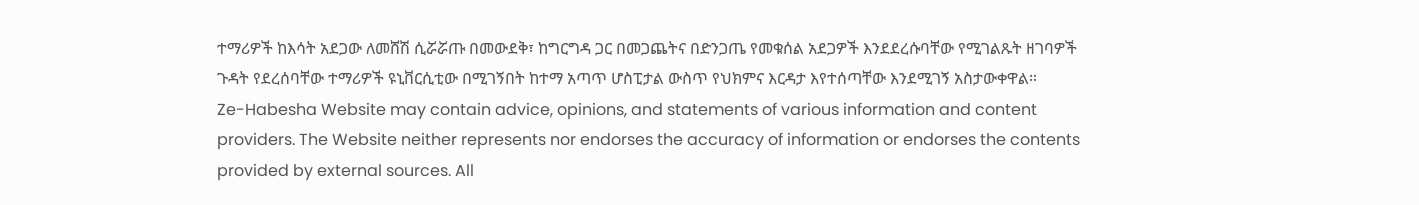ተማሪዎች ከእሳት አደጋው ለመሸሽ ሲሯሯጡ በመውደቅ፣ ከግርግዳ ጋር በመጋጨትና በድንጋጤ የመቁሰል አደጋዎች እንደደረሱባቸው የሚገልጹት ዘገባዎች ጉዳት የደረሰባቸው ተማሪዎች ዩኒቨርሲቲው በሚገኝበት ከተማ አጣጥ ሆስፒታል ውስጥ የህክምና እርዳታ እየተሰጣቸው እንደሚገኝ አስታውቀዋል።
Ze-Habesha Website may contain advice, opinions, and statements of various information and content providers. The Website neither represents nor endorses the accuracy of information or endorses the contents provided by external sources. All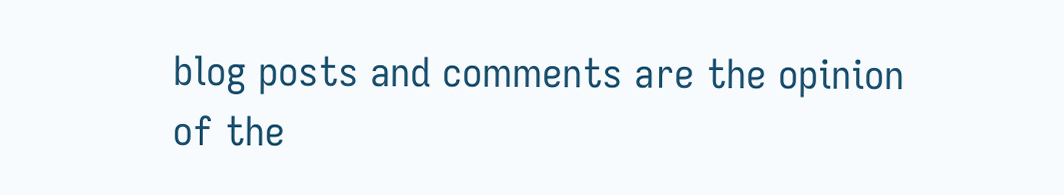blog posts and comments are the opinion of the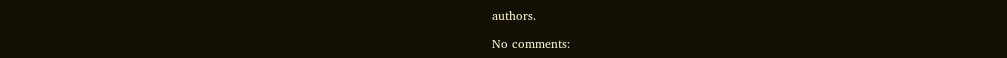authors.

No comments: